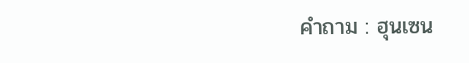คำถาม : ฮุนเซน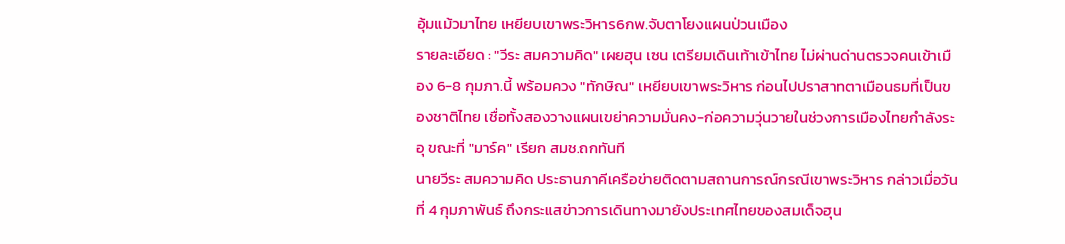อุ้มแม้วมาไทย เหยียบเขาพระวิหาร6กพ.จับตาโยงแผนป่วนเมือง
รายละเอียด : "วีระ สมความคิด" เผยฮุน เซน เตรียมเดินเท้าเข้าไทย ไม่ผ่านด่านตรวจคนเข้าเมือง 6-8 กุมภา.นี้ พร้อมควง "ทักษิณ" เหยียบเขาพระวิหาร ก่อนไปปราสาทตาเมือนธมที่เป็นของชาติไทย เชื่อทั้งสองวางแผนเขย่าความมั่นคง-ก่อความวุ่นวายในช่วงการเมืองไทยกำลังระอุ ขณะที่ "มาร์ค" เรียก สมช.ถกทันที
นายวีระ สมความคิด ประธานภาคีเครือข่ายติดตามสถานการณ์กรณีเขาพระวิหาร กล่าวเมื่อวันที่ 4 กุมภาพันธ์ ถึงกระแสข่าวการเดินทางมายังประเทศไทยของสมเด็จฮุน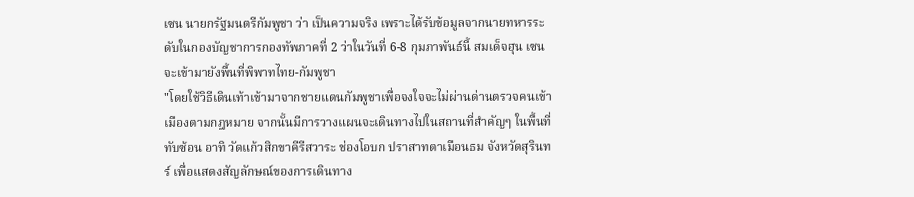เซน นายกรัฐมนตรีกัมพูชา ว่า เป็นความจริง เพราะได้รับข้อมูลจากนายทหารระดับในกองบัญชาการกองทัพภาคที่ 2 ว่าในวันที่ 6-8 กุมภาพันธ์นี้ สมเด็จฮุน เซน จะเข้ามายังพื้นที่พิพาทไทย-กัมพูชา
"โดยใช้วิธีเดินเท้าเข้ามาจากชายแดนกัมพูชาเพื่อจงใจจะไม่ผ่านด่านตรวจคนเข้าเมืองตามกฎหมาย จากนั้นมีการวางแผนจะเดินทางไปในสถานที่สำคัญๆ ในพื้นที่ทับซ้อน อาทิ วัดแก้วสิกขาคีรีสวาระ ช่องโอบก ปราสาทตาเมือนธม จังหวัดสุรินทร์ เพื่อแสดงสัญลักษณ์ของการเดินทาง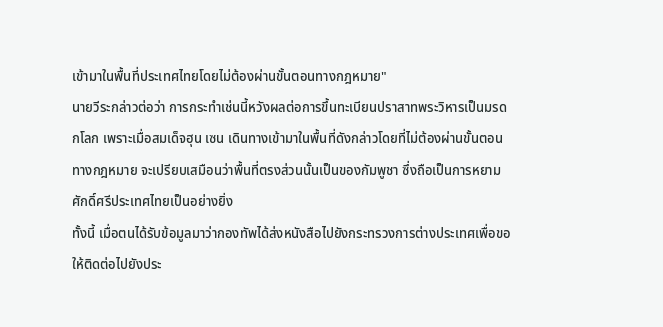เข้ามาในพื้นที่ประเทศไทยโดยไม่ต้องผ่านขั้นตอนทางกฎหมาย"
นายวีระกล่าวต่อว่า การกระทำเช่นนี้หวังผลต่อการขึ้นทะเบียนปราสาทพระวิหารเป็นมรดกโลก เพราะเมื่อสมเด็จฮุน เซน เดินทางเข้ามาในพื้นที่ดังกล่าวโดยที่ไม่ต้องผ่านขั้นตอนทางกฎหมาย จะเปรียบเสมือนว่าพื้นที่ตรงส่วนนั้นเป็นของกัมพูชา ซึ่งถือเป็นการหยามศักดิ์ศรีประเทศไทยเป็นอย่างยิ่ง
ทั้งนี้ เมื่อตนได้รับข้อมูลมาว่ากองทัพได้ส่งหนังสือไปยังกระทรวงการต่างประเทศเพื่อขอให้ติดต่อไปยังประ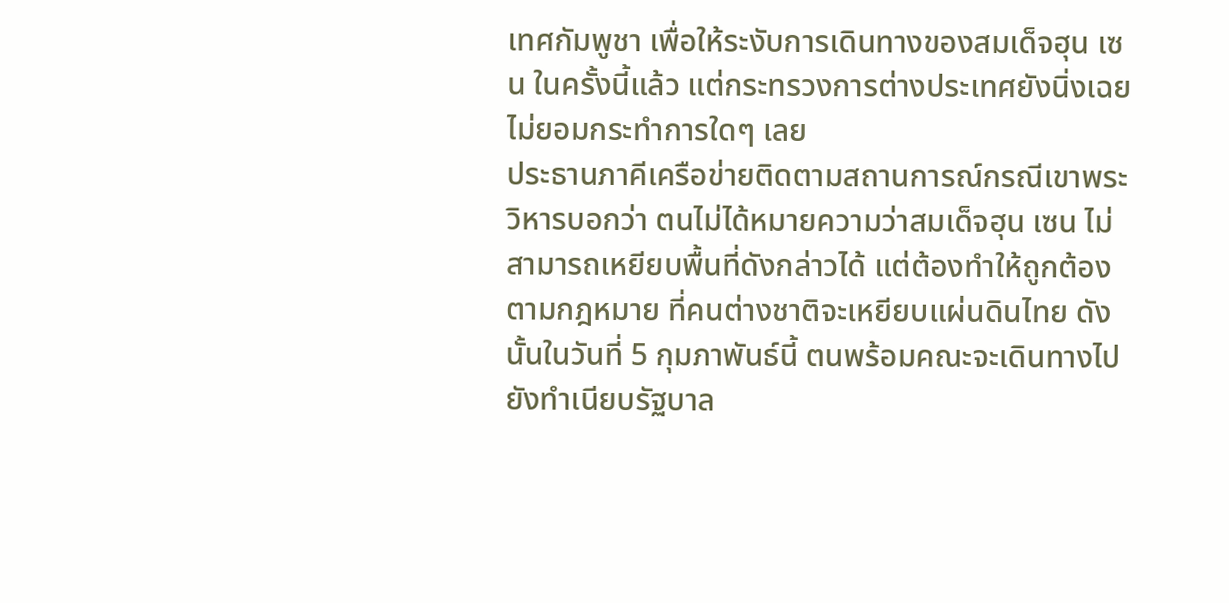เทศกัมพูชา เพื่อให้ระงับการเดินทางของสมเด็จฮุน เซน ในครั้งนี้แล้ว แต่กระทรวงการต่างประเทศยังนิ่งเฉยไม่ยอมกระทำการใดๆ เลย
ประธานภาคีเครือข่ายติดตามสถานการณ์กรณีเขาพระวิหารบอกว่า ตนไม่ได้หมายความว่าสมเด็จฮุน เซน ไม่สามารถเหยียบพื้นที่ดังกล่าวได้ แต่ต้องทำให้ถูกต้องตามกฎหมาย ที่คนต่างชาติจะเหยียบแผ่นดินไทย ดังนั้นในวันที่ 5 กุมภาพันธ์นี้ ตนพร้อมคณะจะเดินทางไปยังทำเนียบรัฐบาล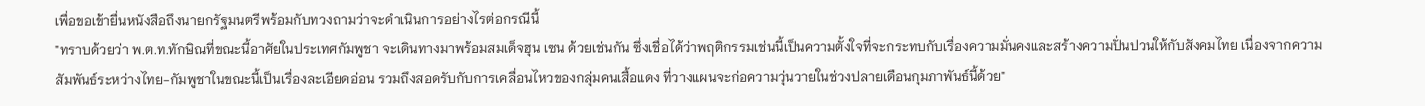เพื่อขอเข้ายื่นหนังสือถึงนายกรัฐมนตรีพร้อมกับทวงถามว่าจะดำเนินการอย่างไรต่อกรณีนี้
"ทราบด้วยว่า พ.ต.ท.ทักษิณที่ขณะนี้อาศัยในประเทศกัมพูชา จะเดินทางมาพร้อมสมเด็จฮุน เซน ด้วยเช่นกัน ซึ่งเชื่อได้ว่าพฤติกรรมเช่นนี้เป็นความตั้งใจที่จะกระทบกับเรื่องความมั่นคงและสร้างความปั่นปวนให้กับสังคมไทย เนื่องจากความสัมพันธ์ระหว่างไทย-กัมพูชาในขณะนี้เป็นเรื่องละเอียดอ่อน รวมถึงสอดรับกับการเคลื่อนไหวของกลุ่มคนเสื้อแดง ที่วางแผนจะก่อความวุ่นวายในช่วงปลายเดือนกุมภาพันธ์นี้ด้วย"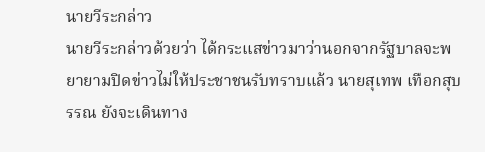นายวีระกล่าว
นายวีระกล่าวด้วยว่า ได้กระแสข่าวมาว่านอกจากรัฐบาลจะพยายามปิดข่าวไม่ให้ประชาชนรับทราบแล้ว นายสุเทพ เทือกสุบรรณ ยังจะเดินทาง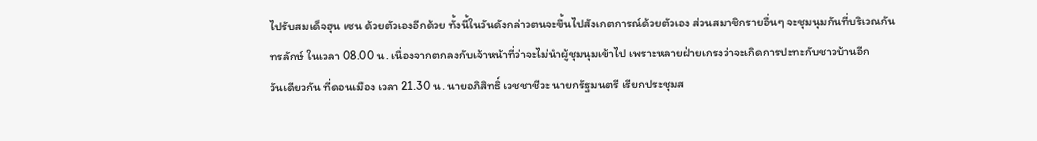ไปรับสมเด็จฮุน เซน ด้วยตัวเองอีกด้วย ทั้งนี้ในวันดังกล่าวตนจะขึ้นไปสังเกตการณ์ด้วยตัวเอง ส่วนสมาชิกรายอื่นๆ จะชุมนุมกันที่บริเวณกันทรลักษ์ ในเวลา 08.00 น. เนื่องจากตกลงกับเจ้าหน้าที่ว่าจะไม่นำผู้ชุมนุมเข้าไป เพราะหลายฝ่ายเกรงว่าจะเกิดการปะทะกับชาวบ้านอีก
วันเดียวกัน ที่ดอนเมือง เวลา 21.30 น. นายอภิสิทธิ์ เวชชาชีวะ นายกรัฐมนตรี เรียกประชุมส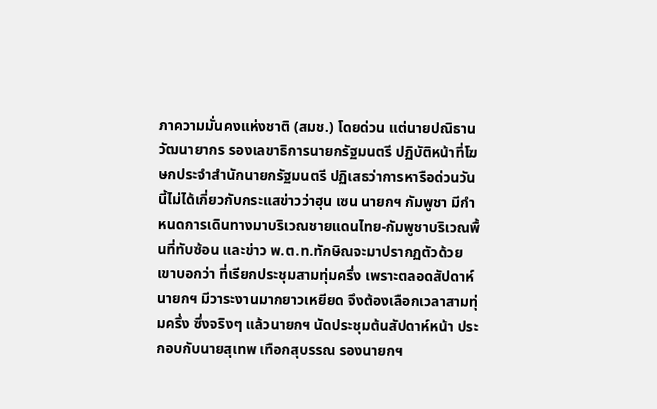ภาความมั่นคงแห่งชาติ (สมช.) โดยด่วน แต่นายปณิธาน วัฒนายากร รองเลขาธิการนายกรัฐมนตรี ปฏิบัติหน้าที่โฆษกประจำสำนักนายกรัฐมนตรี ปฏิเสธว่าการหารือด่วนวันนี้ไม่ได้เกี่ยวกับกระแสข่าวว่าฮุน เซน นายกฯ กัมพูชา มีกำหนดการเดินทางมาบริเวณชายแดนไทย-กัมพูชาบริเวณพื้นที่ทับซ้อน และข่าว พ.ต.ท.ทักษิณจะมาปรากฏตัวด้วย
เขาบอกว่า ที่เรียกประชุมสามทุ่มครึ่ง เพราะตลอดสัปดาห์นายกฯ มีวาระงานมากยาวเหยียด จึงต้องเลือกเวลาสามทุ่มครึ่ง ซึ่งจริงๆ แล้วนายกฯ นัดประชุมต้นสัปดาห์หน้า ประกอบกับนายสุเทพ เทือกสุบรรณ รองนายกฯ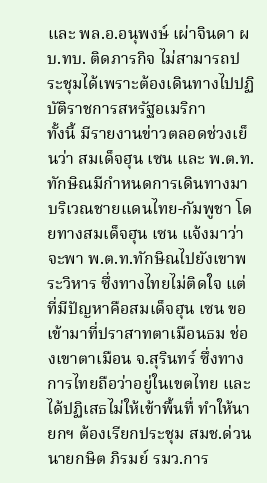และ พล.อ.อนุพงษ์ เผ่าจินดา ผบ.ทบ. ติดภารกิจ ไม่สามารถประชุมได้เพราะต้องเดินทางไปปฏิบัติราชการสหรัฐอเมริกา
ทั้งนี้ มีรายงานข่าวตลอดช่วงเย็นว่า สมเด็จฮุน เซน และ พ.ต.ท.ทักษิณมีกำหนดการเดินทางมาบริเวณชายแดนไทย-กัมพูชา โดยทางสมเด็จฮุน เซน แจ้งมาว่าจะพา พ.ต.ท.ทักษิณไปยังเขาพระวิหาร ซึ่งทางไทยไม่ติดใจ แต่ที่มีปัญหาคือสมเด็จฮุน เซน ขอเข้ามาที่ปราสาทตาเมือนธม ช่องเขาตาเมือน จ.สุรินทร์ ซึ่งทางการไทยถือว่าอยู่ในเขตไทย และได้ปฏิเสธไม่ให้เข้าพื้นทื่ ทำให้นายกฯ ต้องเรียกประชุม สมช.ด่วน
นายกษิต ภิรมย์ รมว.การ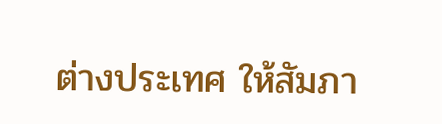ต่างประเทศ ให้สัมภา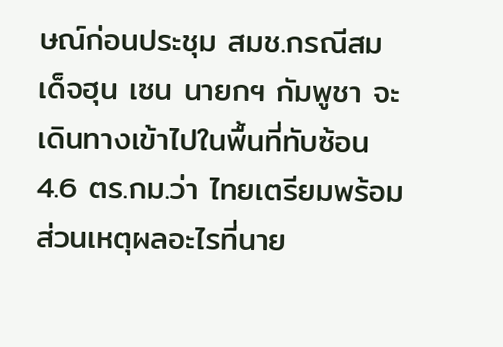ษณ์ก่อนประชุม สมช.กรณีสมเด็จฮุน เซน นายกฯ กัมพูชา จะเดินทางเข้าไปในพื้นที่ทับซ้อน 4.6 ตร.กม.ว่า ไทยเตรียมพร้อม ส่วนเหตุผลอะไรที่นาย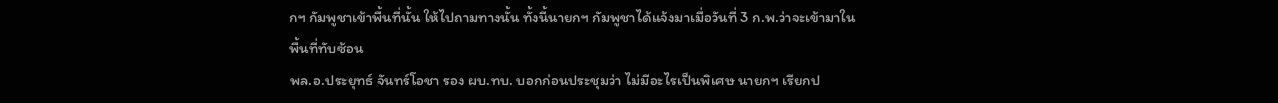กฯ กัมพูชาเข้าพื้นที่นั้น ให้ไปถามทางนั้น ทั้งนี้นายกฯ กัมพูชาได้แจ้งมาเมื่อวันที่ 3 ก.พ.ว่าจะเข้ามาในพื้นที่ทับซ้อน
พล.อ.ประยุทธ์ จันทร์โอชา รอง ผบ.ทบ. บอกก่อนประชุมว่า ไม่มีอะไรเป็นพิเศษ นายกฯ เรียกป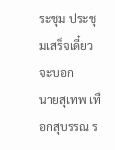ระชุม ประชุมเสร็จเดี๋ยวจะบอก
นายสุเทพ เทือกสุบรรณ ร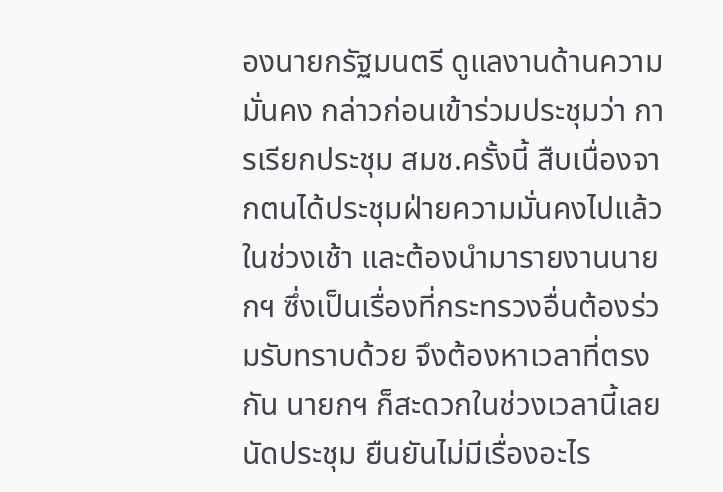องนายกรัฐมนตรี ดูแลงานด้านความมั่นคง กล่าวก่อนเข้าร่วมประชุมว่า การเรียกประชุม สมช.ครั้งนี้ สืบเนื่องจากตนได้ประชุมฝ่ายความมั่นคงไปแล้วในช่วงเช้า และต้องนำมารายงานนายกฯ ซึ่งเป็นเรื่องที่กระทรวงอื่นต้องร่วมรับทราบด้วย จึงต้องหาเวลาที่ตรงกัน นายกฯ ก็สะดวกในช่วงเวลานี้เลยนัดประชุม ยืนยันไม่มีเรื่องอะไร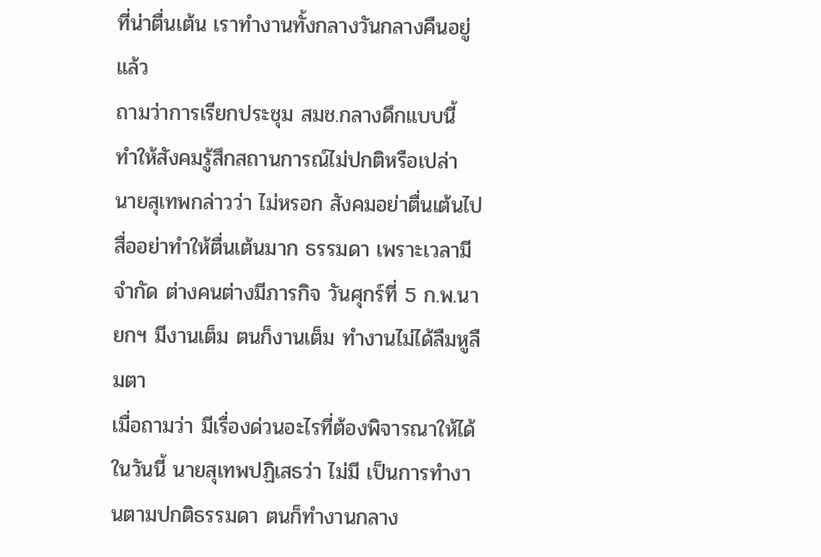ที่น่าตื่นเต้น เราทำงานทั้งกลางวันกลางคืนอยู่แล้ว
ถามว่าการเรียกประชุม สมช.กลางดึกแบบนี้ ทำให้สังคมรู้สึกสถานการณ์ไม่ปกติหรือเปล่า นายสุเทพกล่าวว่า ไม่หรอก สังคมอย่าตื่นเต้นไป สื่ออย่าทำให้ตื่นเต้นมาก ธรรมดา เพราะเวลามีจำกัด ต่างคนต่างมีภารกิจ วันศุกร์ที่ 5 ก.พ.นายกฯ มีงานเต็ม ตนก็งานเต็ม ทำงานไม่ได้ลืมหูลืมตา
เมื่อถามว่า มีเรื่องด่วนอะไรที่ต้องพิจารณาให้ได้ในวันนี้ นายสุเทพปฏิเสธว่า ไม่มี เป็นการทำงานตามปกติธรรมดา ตนก็ทำงานกลาง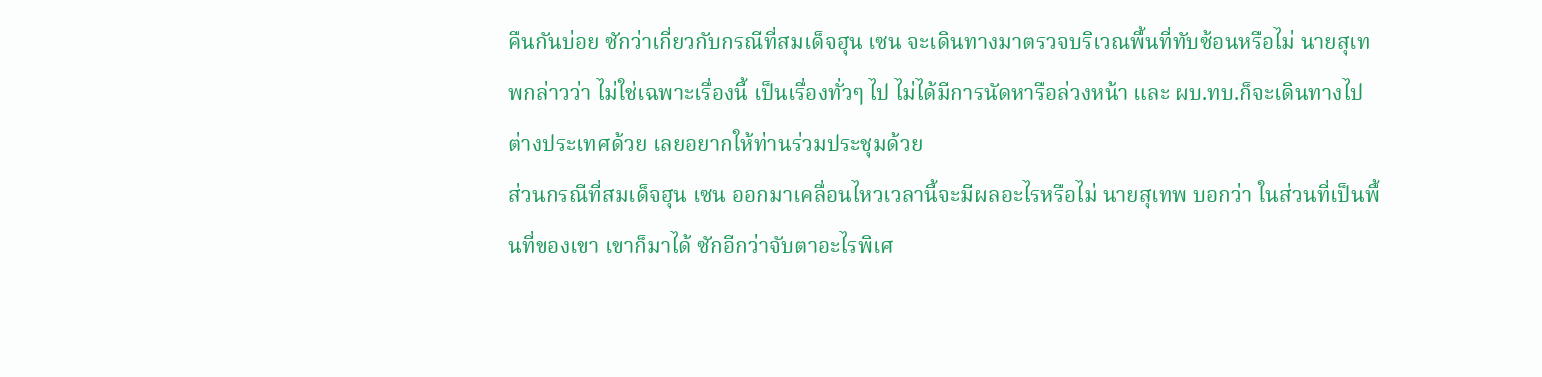คืนกันบ่อย ซักว่าเกี่ยวกับกรณีที่สมเด็จฮุน เซน จะเดินทางมาตรวจบริเวณพื้นที่ทับซ้อนหรือไม่ นายสุเทพกล่าวว่า ไม่ใช่เฉพาะเรื่องนี้ เป็นเรื่องทั่วๆ ไป ไม่ได้มีการนัดหารือล่วงหน้า และ ผบ.ทบ.ก็จะเดินทางไปต่างประเทศด้วย เลยอยากให้ท่านร่วมประชุมด้วย
ส่วนกรณีที่สมเด็จฮุน เซน ออกมาเคลื่อนไหวเวลานี้จะมีผลอะไรหรือไม่ นายสุเทพ บอกว่า ในส่วนที่เป็นพื้นที่ของเขา เขาก็มาได้ ซักอีกว่าจับตาอะไรพิเศ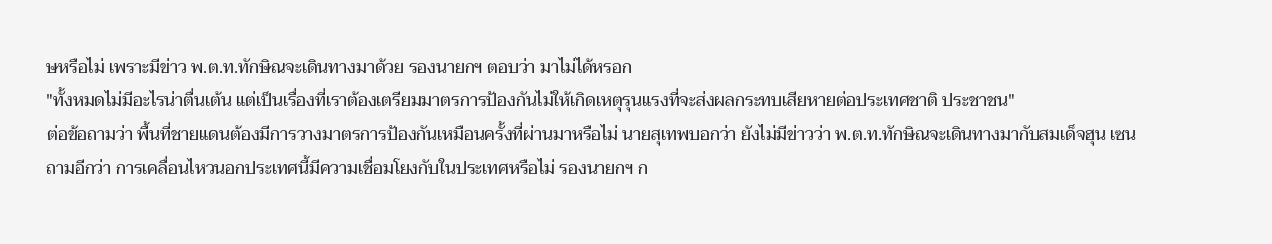ษหรือไม่ เพราะมีข่าว พ.ต.ท.ทักษิณจะเดินทางมาด้วย รองนายกฯ ตอบว่า มาไม่ได้หรอก
"ทั้งหมดไม่มีอะไรน่าตื่นเต้น แต่เป็นเรื่องที่เราต้องเตรียมมาตรการป้องกันไม่ให้เกิดเหตุรุนแรงที่จะส่งผลกระทบเสียหายต่อประเทศชาติ ประชาชน"
ต่อข้อถามว่า พื้นที่ชายแดนต้องมีการวางมาตรการป้องกันเหมือนครั้งที่ผ่านมาหรือไม่ นายสุเทพบอกว่า ยังไม่มีข่าวว่า พ.ต.ท.ทักษิณจะเดินทางมากับสมเด็จฮุน เซน
ถามอีกว่า การเคลื่อนไหวนอกประเทศนี้มีความเชื่อมโยงกับในประเทศหรือไม่ รองนายกฯ ก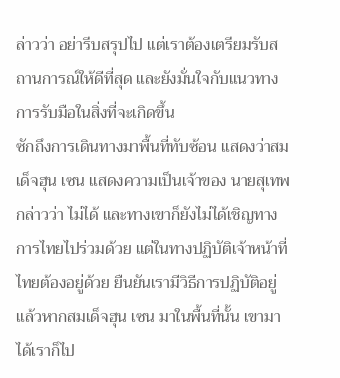ล่าวว่า อย่ารีบสรุปไป แต่เราต้องเตรียมรับสถานการณ์ให้ดีที่สุด และยังมั่นใจกับแนวทางการรับมือในสิ่งที่จะเกิดขึ้น
ซักถึงการเดินทางมาพื้นที่ทับซ้อน แสดงว่าสมเด็จฮุน เซน แสดงความเป็นเจ้าของ นายสุเทพกล่าวว่า ไม่ได้ และทางเขาก็ยังไม่ได้เชิญทางการไทยไปร่วมด้วย แต่ในทางปฏิบัติเจ้าหน้าที่ไทยต้องอยู่ด้วย ยืนยันเรามีวิธีการปฏิบัติอยู่แล้วหากสมเด็จฮุน เซน มาในพื้นที่นั้น เขามาได้เราก็ไป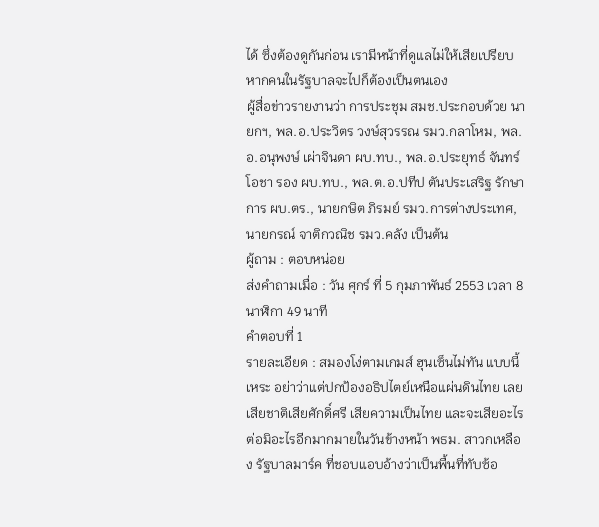ได้ ซึ่งต้องดูกันก่อน เรามีหน้าที่ดูแลไม่ให้เสียเปรียบ หากคนในรัฐบาลจะไปก็ต้องเป็นตนเอง
ผู้สื่อข่าวรายงานว่า การประชุม สมช.ประกอบด้วย นายกฯ, พล.อ.ประวิตร วงษ์สุวรรณ รมว.กลาโหม, พล.อ.อนุพงษ์ เผ่าจินดา ผบ.ทบ., พล.อ.ประยุทธ์ จันทร์โอชา รอง ผบ.ทบ., พล.ต.อ.ปทีป ตันประเสริฐ รักษาการ ผบ.ตร., นายกษิต ภิรมย์ รมว.การต่างประเทศ, นายกรณ์ จาติกวณิช รมว.คลัง เป็นต้น
ผู้ถาม : ตอบหน่อย
ส่งคำถามเมื่อ : วัน ศุกร์ ที่ 5 กุมภาพันธ์ 2553 เวลา 8 นาฬิกา 49 นาที
คำตอบที่ 1
รายละเอียด : สมองโง่ตามเกมส์ ฮุนเซ็นไม่ทัน แบบนี้เหระ อย่าว่าแต่ปกป้องอธิปไตย์เหนือแผ่นดินไทย เลย เสียชาติเสียศักดิ์ศรี เสียความเป็นไทย และจะเสียอะไรต่อมิอะไรอีกมากมายในวันข้างหน้า พธม. สาวกเหลือง รัฐบาลมาร์ค ที่ชอบแอบอ้างว่าเป็นพื้นที่ทับซ้อ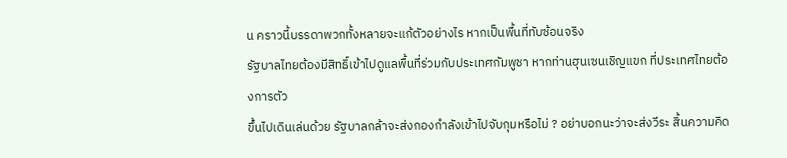น คราวนี้บรรดาพวกทั้งหลายจะแก้ตัวอย่างไร หากเป็นพื้นที่ทับซ้อนจริง
รัฐบาลไทยต้องมีสิทธิ์เข้าไปดูแลพื้นที่ร่วมกับประเทศกัมพูชา หากท่านฮุนเซนเชิญแขก ที่ประเทศไทยต้องการตัว
ขึ้นไปเดินเล่นด้วย รัฐบาลกล้าจะส่งกองกำลังเข้าไปจับกุมหรือไม่ ? อย่าบอกนะว่าจะส่งวีระ สิ้นความคิด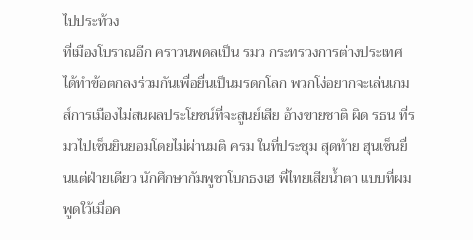ไปประท้วง
ที่เมืองโบราณอีก คราวนพดลเป็น รมว กระทรวงการต่างประเทศได้ทำข้อตกลงร่วมกันเพื่อยื่นเป็นมรดกโลก พวกโง่อยากจะเล่นเกมส์การเมืองไม่สนผลประโยชน์ที่จะสูนย์เสีย อ้างขายชาติ ผิด รธน ที่รมวไปเซ็นยินยอมโดยไม่ผ่านมติ ครม ในที่ประชุม สุดท้าย ฮุนเซ็นยื่นแต่ฝ่ายเดียว นักศึกษากัมพูชาโบกธงเฮ พี่ไทยเสียน้ำตา แบบที่ผมพูดใว้เมื่อค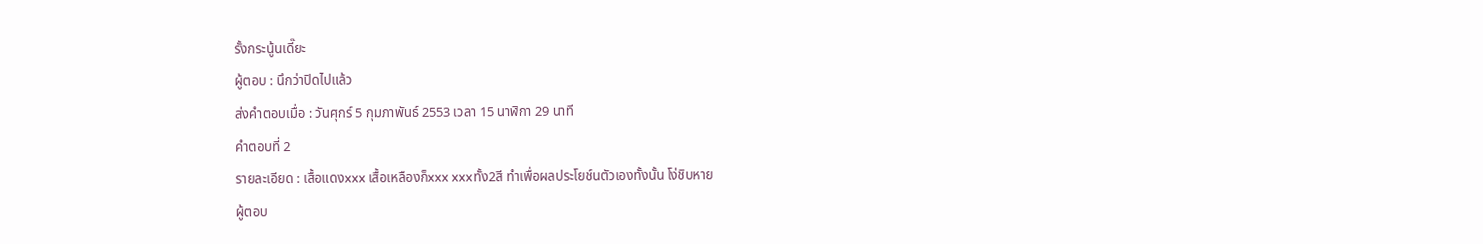รั้งกระนู้นเดี๊ยะ
ผู้ตอบ : นึกว่าปิดไปแล้ว
ส่งคำตอบเมื่อ : วันศุกร์ 5 กุมภาพันธ์ 2553 เวลา 15 นาฬิกา 29 นาที
คำตอบที่ 2
รายละเอียด : เสื้อแดงxxx เสื้อเหลืองก็xxx xxxทั้ง2สี ทำเพื่อผลประโยช์นตัวเองทั้งนั้น โง่ชิบหาย
ผู้ตอบ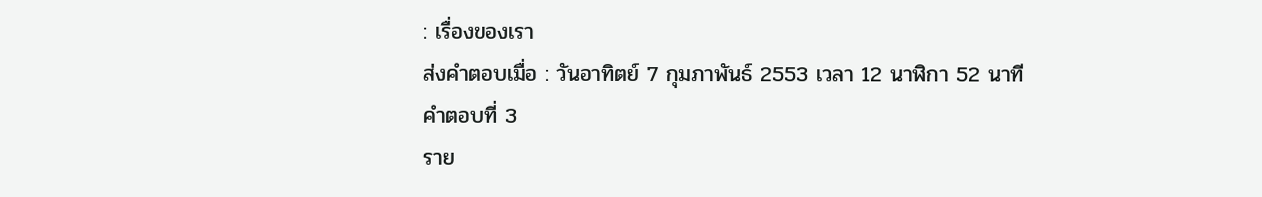: เรื่องของเรา
ส่งคำตอบเมื่อ : วันอาทิตย์ 7 กุมภาพันธ์ 2553 เวลา 12 นาฬิกา 52 นาที
คำตอบที่ 3
ราย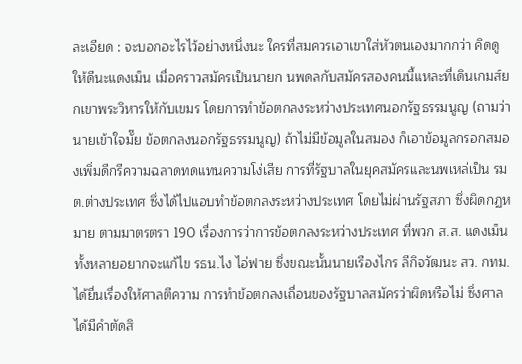ละเอียด : จะบอกอะไรไว้อย่างหนึ่งนะ ใครที่สมควรเอาเขาใส่หัวตนเองมากกว่า คิดดูให้ดีนะแดงเม็น เมื่อคราวสมัครเป็นนายก นพดลกับสมัครสองคนนี้แหละที่เดินเกมส์ยกเขาพระวิหารให้กับเขมร โดยการทำข้อตกลงระหว่างประเทศนอกรัฐธรรมนูญ (ถามว่านายเข้าใจมั๊ย ข้อตกลงนอกรัฐธรรมนูญ) ถ้าไม่มีข้อมูลในสมอง ก็เอาข้อมูลกรอกสมองเพิ่มดีกรีความฉลาดทดแทนความโง่เสีย การที่รัฐบาลในยุคสมัครและนพเหล่เป็น รมต.ต่างประเทศ ซึ่งได้ไปแอบทำข้อตกลงระหว่างประเทศ โดยไม่ผ่านรัฐสภา ซึ่งผิดกฏหมาย ตามมาตรตรา 190 เรื่องการว่าการข้อตกลงระหว่างประเทศ ที่พวก ส.ส. แดงเม็นทั้งหลายอยากจะแก้ไข รธน.ไง ไอ่ฟาย ซึ่งขณะนั้นนายเรืองไกร ลีกิจวัฒนะ สว. กทม. ได้ยื่นเรื่องให้ศาลตีความ การทำข้อตกลงเถื่อนของรัฐบาลสมัครว่าผิดหรือไม่ ซึ่งศาลได้มีคำตัดสิ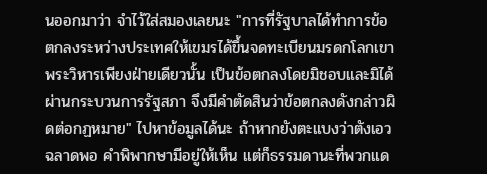นออกมาว่า จำไว้ใส่สมองเลยนะ "การที่รัฐบาลได้ทำการข้อตกลงระหว่างประเทศให้เขมรได้ขึ้นจดทะเบียนมรดกโลกเขาพระวิหารเพียงฝ่ายเดียวนั้น เป็นข้อตกลงโดยมิชอบและมิได้ผ่านกระบวนการรัฐสภา จึงมีคำตัดสินว่าข้อตกลงดังกล่าวผิดต่อกฏหมาย" ไปหาข้อมูลได้นะ ถ้าหากยังตะแบงว่าตังเอวฉลาดพอ คำพิพากษามีอยู่ให้เห็น แต่ก็ธรรมดานะที่พวกแด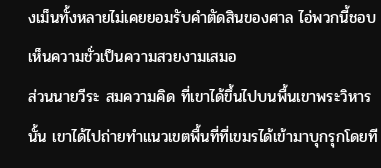งเม็นทั้งหลายไม่เคยยอมรับคำตัดสินของศาล ไอ่พวกนี้ชอบเห็นความชั่วเป็นความสวยงามเสมอ
ส่วนนายวีระ สมความคิด ที่เขาได้ขึ้นไปบนพื้นเขาพระวิหารนั้น เขาได้ไปถ่ายทำแนวเขตพื้นที่ที่เขมรได้เข้ามาบุกรุกโดยที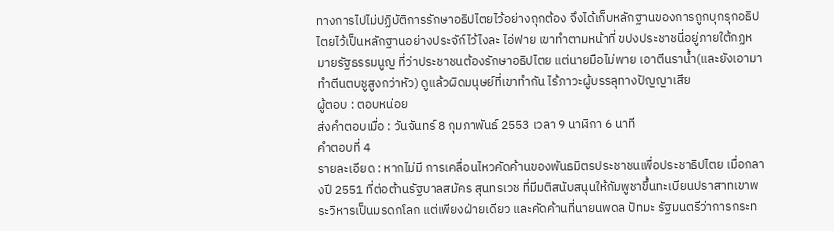ทางการไปไม่ปฏิบัติการรักษาอธิปไตยไว้อย่างถุกต้อง จึงได้เก็บหลักฐานของการถูกบุกรุกอธิปไตยไว้เป็นหลักฐานอย่างประจัก์ไว้ไงละ ไอ่ฟาย เขาทำตามหน้าที่ ขปงประชาชนี่อยู่ภายใต้กฏหมายรัฐธรรมนูญ ที่ว่าประชาชนต้องรักษาอธิปไตย แต่นายมือไม่พาย เอาตีนราน้ำ(และยังเอามาทำตีนตบชูสูงกว่าหัว) ดูแล้วผิดมนุษย์ที่เขาทำกัน ไร้ภาวะผู้บรรลุทางปัญญาเสีย
ผู้ตอบ : ตอบหน่อย
ส่งคำตอบเมื่อ : วันจันทร์ 8 กุมภาพันธ์ 2553 เวลา 9 นาฬิกา 6 นาที
คำตอบที่ 4
รายละเอียด : หากไม่มี การเคลื่อนไหวคัดค้านของพันธมิตรประชาชนเพื่อประชาธิปไตย เมื่อกลางปี 2551 ที่ต่อต้านรัฐบาลสมัคร สุนทรเวช ที่มีมติสนับสนุนให้กัมพูชาขึ้นทะเบียนปราสาทเขาพระวิหารเป็นมรดกโลก แต่เพียงฝ่ายเดียว และคัดค้านที่นายนพดล ปัทมะ รัฐมนตรีว่าการกระท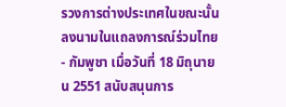รวงการต่างประเทศในขณะนั้น ลงนามในแถลงการณ์ร่วมไทย- กัมพูชา เมื่อวันที่ 18 มิถุนายน 2551 สนับสนุนการ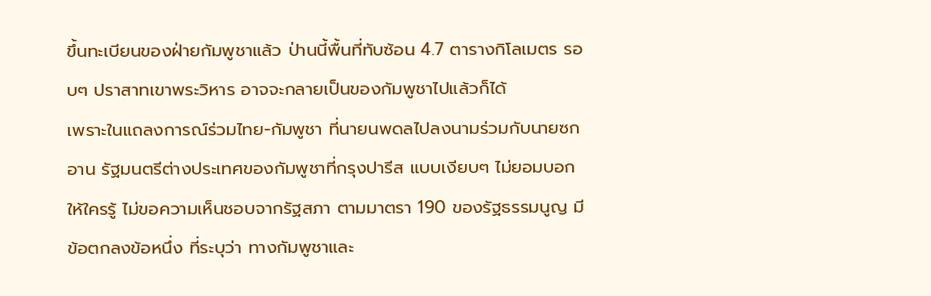ขึ้นทะเบียนของฝ่ายกัมพูชาแล้ว ป่านนี้พื้นที่ทับซ้อน 4.7 ตารางกิโลเมตร รอบๆ ปราสาทเขาพระวิหาร อาจจะกลายเป็นของกัมพูชาไปแล้วก็ได้
เพราะในแถลงการณ์ร่วมไทย-กัมพูชา ที่นายนพดลไปลงนามร่วมกับนายซก อาน รัฐมนตรีต่างประเทศของกัมพูชาที่กรุงปารีส แบบเงียบๆ ไม่ยอมบอกให้ใครรู้ ไม่ขอความเห็นชอบจากรัฐสภา ตามมาตรา 190 ของรัฐธรรมนูญ มีข้อตกลงข้อหนึ่ง ที่ระบุว่า ทางกัมพูชาและ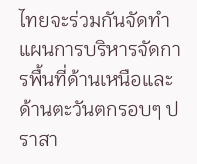ไทยจะร่วมกันจัดทำแผนการบริหารจัดการพื้นที่ด้านเหนือและด้านตะวันตกรอบๆ ปราสา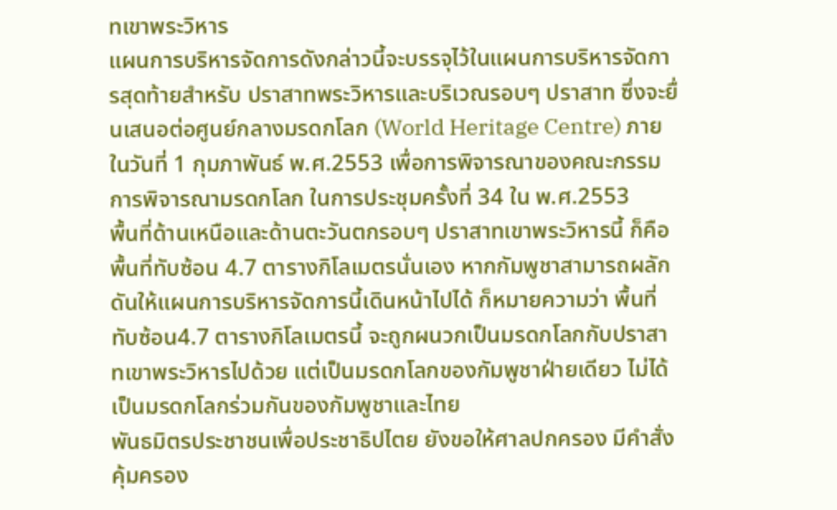ทเขาพระวิหาร
แผนการบริหารจัดการดังกล่าวนี้จะบรรจุไว้ในแผนการบริหารจัดการสุดท้ายสำหรับ ปราสาทพระวิหารและบริเวณรอบๆ ปราสาท ซึ่งจะยื่นเสนอต่อศูนย์กลางมรดกโลก (World Heritage Centre) ภายในวันที่ 1 กุมภาพันธ์ พ.ศ.2553 เพื่อการพิจารณาของคณะกรรมการพิจารณามรดกโลก ในการประชุมครั้งที่ 34 ใน พ.ศ.2553
พื้นที่ด้านเหนือและด้านตะวันตกรอบๆ ปราสาทเขาพระวิหารนี้ ก็คือ พื้นที่ทับซ้อน 4.7 ตารางกิโลเมตรนั่นเอง หากกัมพูชาสามารถผลักดันให้แผนการบริหารจัดการนี้เดินหน้าไปได้ ก็หมายความว่า พื้นที่ทับซ้อน4.7 ตารางกิโลเมตรนี้ จะถูกผนวกเป็นมรดกโลกกับปราสาทเขาพระวิหารไปด้วย แต่เป็นมรดกโลกของกัมพูชาฝ่ายเดียว ไม่ได้เป็นมรดกโลกร่วมกันของกัมพูชาและไทย
พันธมิตรประชาชนเพื่อประชาธิปไตย ยังขอให้ศาลปกครอง มีคำสั่งคุ้มครอง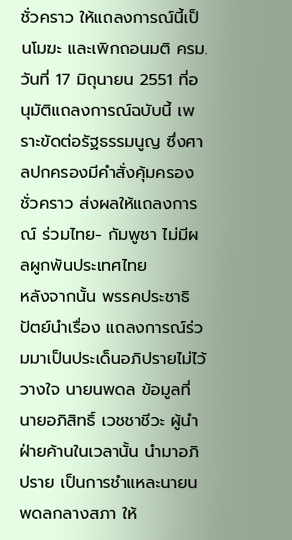ชั่วคราว ให้แถลงการณ์นี้เป็นโมฆะ และเพิกถอนมติ ครม.วันที่ 17 มิถุนายน 2551 ที่อนุมัติแถลงการณ์ฉบับนี้ เพราะขัดต่อรัฐธรรมนูญ ซึ่งศาลปกครองมีคำสั่งคุ้มครองชั่วคราว ส่งผลให้แถลงการณ์ ร่วมไทย- กัมพูชา ไม่มีผลผูกพันประเทศไทย
หลังจากนั้น พรรคประชาธิปัตย์นำเรื่อง แถลงการณ์ร่วมมาเป็นประเด็นอภิปรายไม่ไว้วางใจ นายนพดล ข้อมูลที่นายอภิสิทธิ์ เวชชาชีวะ ผู้นำฝ่ายค้านในเวลานั้น นำมาอภิปราย เป็นการชำแหละนายนพดลกลางสภา ให้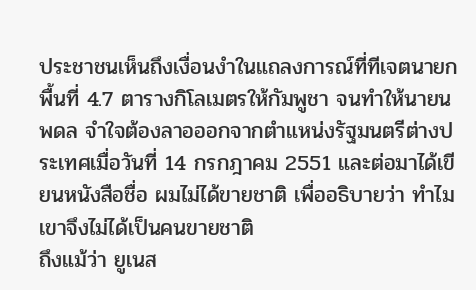ประชาชนเห็นถึงเงื่อนงำในแถลงการณ์ที่ทีเจตนายกพื้นที่ 4.7 ตารางกิโลเมตรให้กัมพูชา จนทำให้นายนพดล จำใจต้องลาอออกจากตำแหน่งรัฐมนตรีต่างประเทศเมื่อวันที่ 14 กรกฎาคม 2551 และต่อมาได้เขียนหนังสือชื่อ ผมไม่ได้ขายชาติ เพื่ออธิบายว่า ทำไมเขาจึงไม่ได้เป็นคนขายชาติ
ถึงแม้ว่า ยูเนส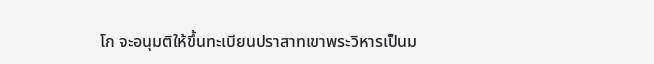โก จะอนุมติให้ขึ้นทะเบียนปราสาทเขาพระวิหารเป็นม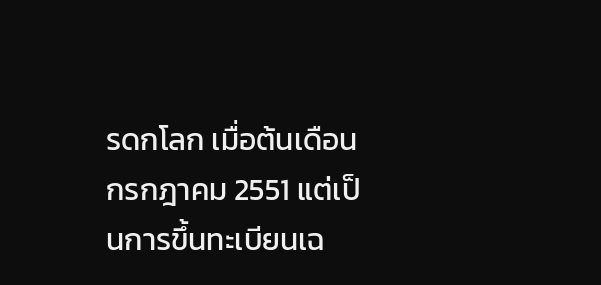รดกโลก เมื่อต้นเดือนกรกฎาคม 2551 แต่เป็นการขึ้นทะเบียนเฉ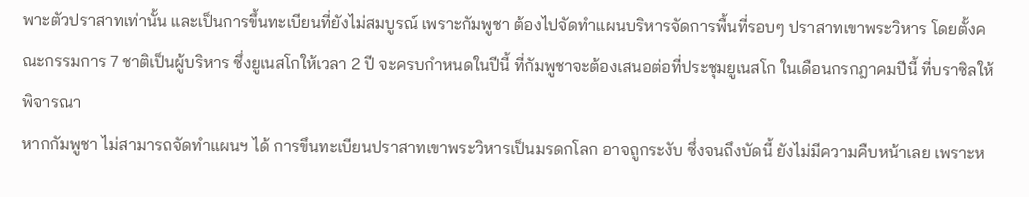พาะตัวปราสาทเท่านั้น และเป็นการขึ้นทะเบียนที่ยังไม่สมบูรณ์ เพราะกัมพูชา ต้องไปจัดทำแผนบริหารจัดการพื้นที่รอบๆ ปราสาทเขาพระวิหาร โดยตั้งคณะกรรมการ 7 ชาติเป็นผู้บริหาร ซึ่งยูเนสโกให้เวลา 2 ปี จะครบกำหนดในปีนี้ ที่กัมพูชาจะต้องเสนอต่อที่ประชุมยูเนสโก ในเดือนกรกฎาคมปีนี้ ที่บราซิลให้พิจารณา
หากกัมพูชา ไม่สามารถจัดทำแผนฯ ได้ การขึนทะเบียนปราสาทเขาพระวิหารเป็นมรดกโลก อาจถูกระงับ ซึ่งจนถึงบัดนี้ ยังไม่มีความคืบหน้าเลย เพราะห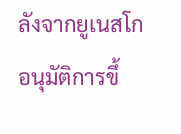ลังจากยูเนสโกอนุมัติการขึ้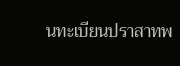นทะเบียนปราสาทพ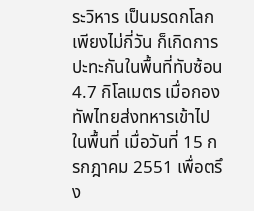ระวิหาร เป็นมรดกโลกเพียงไม่กี่วัน ก็เกิดการปะทะกันในพื้นที่ทับซ้อน 4.7 กิโลเมตร เมื่อกองทัพไทยส่งทหารเข้าไปในพื้นที่ เมื่อวันที่ 15 กรกฎาคม 2551 เพื่อตรึง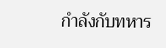กำลังกับทหาร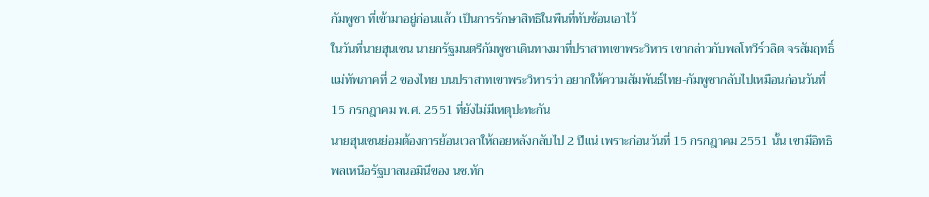กัมพูชา ที่เข้ามาอยู่ก่อนแล้ว เป็นการรักษาสิทธิในพืนที่ทับซ้อนเอาไว้
ในวันที่นายฮุนเซน นายกรัฐมนตรีกัมพูชาเดินทางมาที่ปราสาทเขาพระวิหาร เขากล่าวกับพลโทวีร์วลิต จรสัมฤทธิ์ แม่ทัพภาคที่ 2 ของไทย บนปราสาทเขาพระวิหารว่า อยากให้ความสัมพันธ์ไทย-กัมพูชากลับไปเหมือนก่อนวันที่ 15 กรกฎาคม พ.ศ. 2551 ที่ยังไม่มีเหตุปะทะกัน
นายฮุนเซนย่อมต้องการย้อนเวลาให้ถอยหลังกลับไป 2 ปีแน่ เพราะก่อนวันที่ 15 กรกฎาคม 2551 นั้น เขามีอิทธิพลเหนือรัฐบาลนอมินีของ นช.ทัก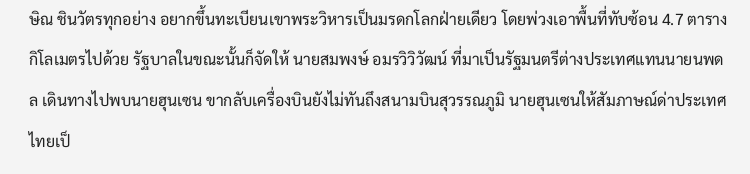ษิณ ชินวัตรทุกอย่าง อยากขึ้นทะเบียนเขาพระวิหารเป็นมรดกโลกฝ่ายเดียว โดยพ่วงเอาพื้นที่ทับซ้อน 4.7 ตารางกิโลเมตรไปด้วย รัฐบาลในขณะนั้นก็จัดให้ นายสมพงษ์ อมรวิวิวัฒน์ ที่มาเป็นรัฐมนตรีต่างประเทศแทนนายนพดล เดินทางไปพบนายฮุนเซน ขากลับเครื่องบินยังไม่ทันถึงสนามบินสุวรรณภูมิ นายฮุนเซนให้สัมภาษณ์ด่าประเทศไทยเป็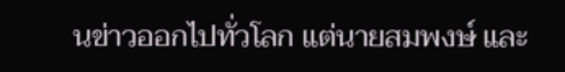นข่าวออกไปทั่วโลก แต่นายสมพงษ์ และ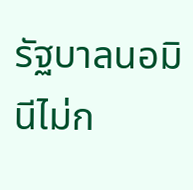รัฐบาลนอมินีไม่ก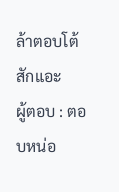ล้าตอบโต้สักแอะ
ผู้ตอบ : ตอบหน่อ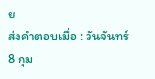ย
ส่งคำตอบเมื่อ : วันจันทร์ 8 กุม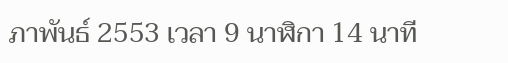ภาพันธ์ 2553 เวลา 9 นาฬิกา 14 นาที